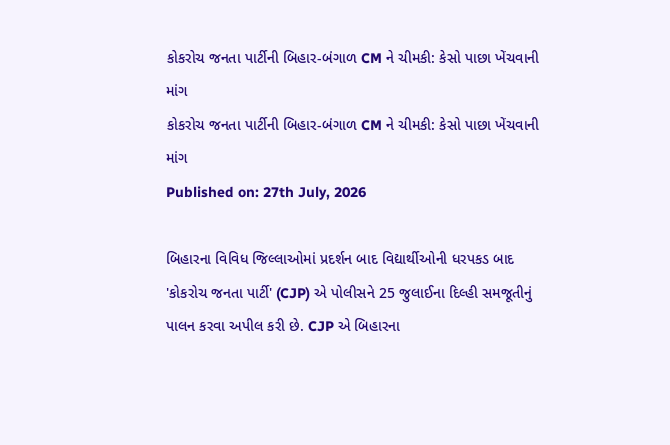કોકરોચ જનતા પાર્ટીની બિહાર-બંગાળ CM ને ચીમકી: કેસો પાછા ખેંચવાની માંગ
કોકરોચ જનતા પાર્ટીની બિહાર-બંગાળ CM ને ચીમકી: કેસો પાછા ખેંચવાની માંગ
Published on: 27th July, 2026

બિહારના વિવિધ જિલ્લાઓમાં પ્રદર્શન બાદ વિદ્યાર્થીઓની ધરપકડ બાદ 'કોકરોચ જનતા પાર્ટી' (CJP) એ પોલીસને 25 જુલાઈના દિલ્હી સમજૂતીનું પાલન કરવા અપીલ કરી છે. CJP એ બિહારના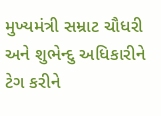મુખ્યમંત્રી સમ્રાટ ચૌધરી અને શુભેન્દુ અધિકારીને ટેગ કરીને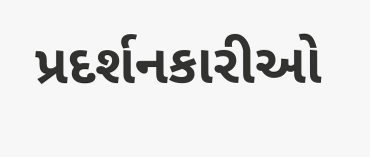પ્રદર્શનકારીઓ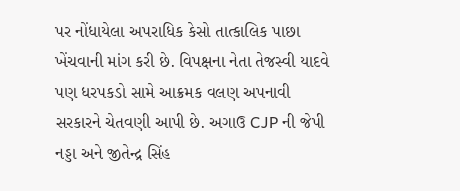પર નોંધાયેલા અપરાધિક કેસો તાત્કાલિક પાછા ખેંચવાની માંગ કરી છે. વિપક્ષના નેતા તેજસ્વી યાદવે પણ ધરપકડો સામે આક્રમક વલણ અપનાવી સરકારને ચેતવણી આપી છે. અગાઉ CJP ની જેપી નડ્ડા અને જીતેન્દ્ર સિંહ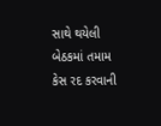સાથે થયેલી બેઠકમાં તમામ કેસ રદ કરવાની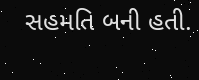સહમતિ બની હતી.